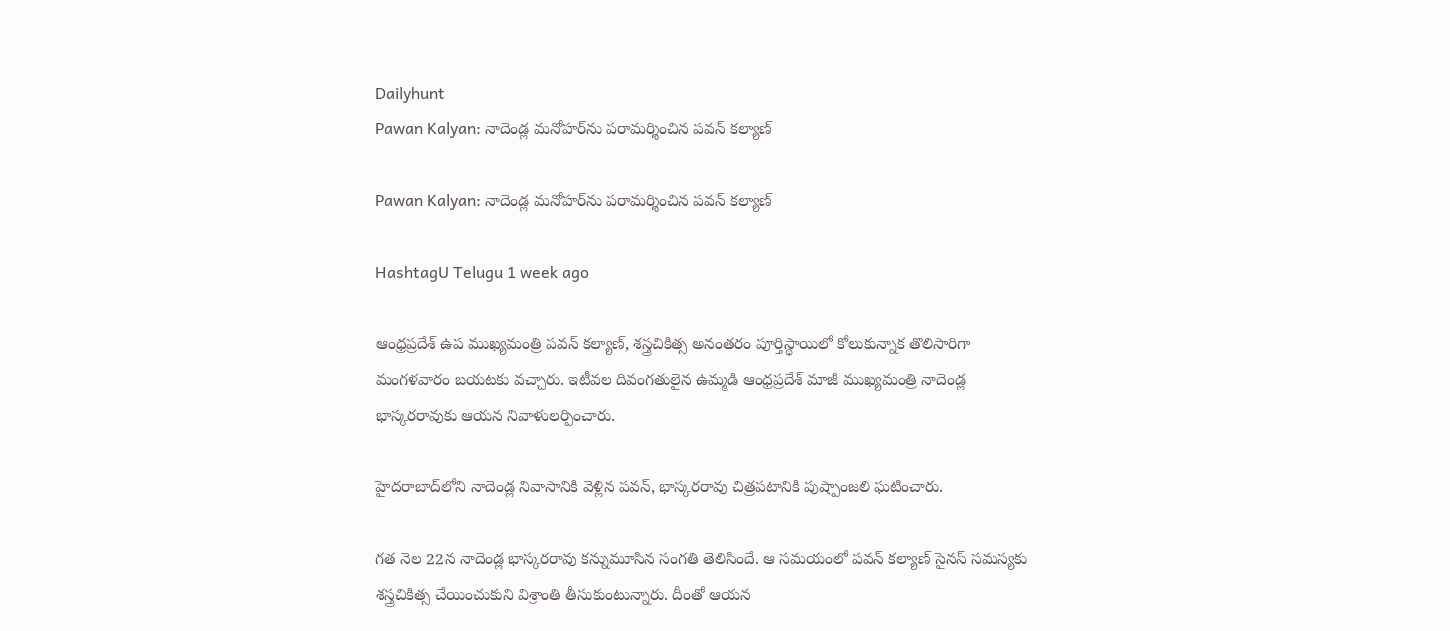Dailyhunt
Pawan Kalyan: నాదెండ్ల మనోహర్‌ను పరామర్శించిన పవన్ కల్యాణ్

Pawan Kalyan: నాదెండ్ల మనోహర్‌ను పరామర్శించిన పవన్ కల్యాణ్

HashtagU Telugu 1 week ago

ఆంధ్రప్రదేశ్ ఉప ముఖ్యమంత్రి పవన్ కల్యాణ్, శస్త్రచికిత్స అనంతరం పూర్తిస్థాయిలో కోలుకున్నాక తొలిసారిగా మంగళవారం బయటకు వచ్చారు. ఇటీవల దివంగతులైన ఉమ్మడి ఆంధ్రప్రదేశ్ మాజీ ముఖ్యమంత్రి నాదెండ్ల భాస్కరరావుకు ఆయన నివాళులర్పించారు.

హైదరాబాద్‌లోని నాదెండ్ల నివాసానికి వెళ్లిన పవన్, భాస్కరరావు చిత్రపటానికి పుష్పాంజలి ఘటించారు.

గత నెల 22న నాదెండ్ల భాస్కరరావు కన్నుమూసిన సంగతి తెలిసిందే. ఆ సమయంలో పవన్ కల్యాణ్ సైనస్ సమస్యకు శస్త్రచికిత్స చేయించుకుని విశ్రాంతి తీసుకుంటున్నారు. దీంతో ఆయన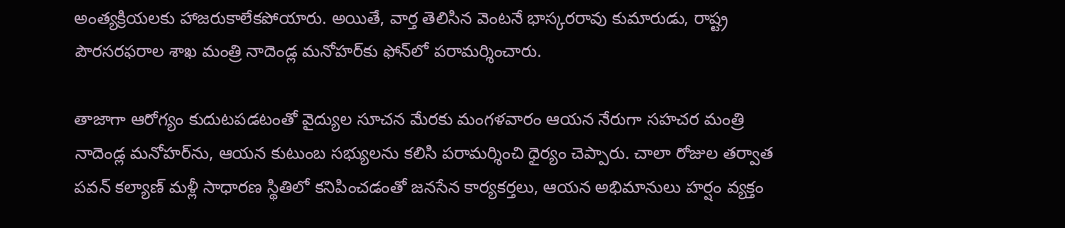అంత్యక్రియలకు హాజరుకాలేకపోయారు. అయితే, వార్త తెలిసిన వెంటనే భాస్కరరావు కుమారుడు, రాష్ట్ర పౌరసరఫరాల శాఖ మంత్రి నాదెండ్ల మనోహర్‌కు ఫోన్‌లో పరామర్శించారు.

తాజాగా ఆరోగ్యం కుదుటపడటంతో వైద్యుల సూచన మేరకు మంగళవారం ఆయన నేరుగా సహచర మంత్రి నాదెండ్ల మనోహర్‌ను, ఆయన కుటుంబ సభ్యులను కలిసి పరామర్శించి ధైర్యం చెప్పారు. చాలా రోజుల తర్వాత పవన్ కల్యాణ్ మళ్లీ సాధారణ స్థితిలో కనిపించడంతో జనసేన కార్యకర్తలు, ఆయన అభిమానులు హర్షం వ్యక్తం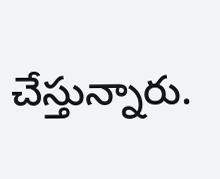చేస్తున్నారు.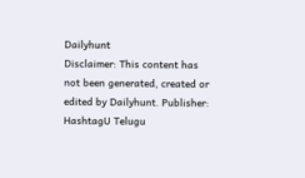Dailyhunt
Disclaimer: This content has not been generated, created or edited by Dailyhunt. Publisher: HashtagU Telugu